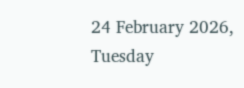24 February 2026, Tuesday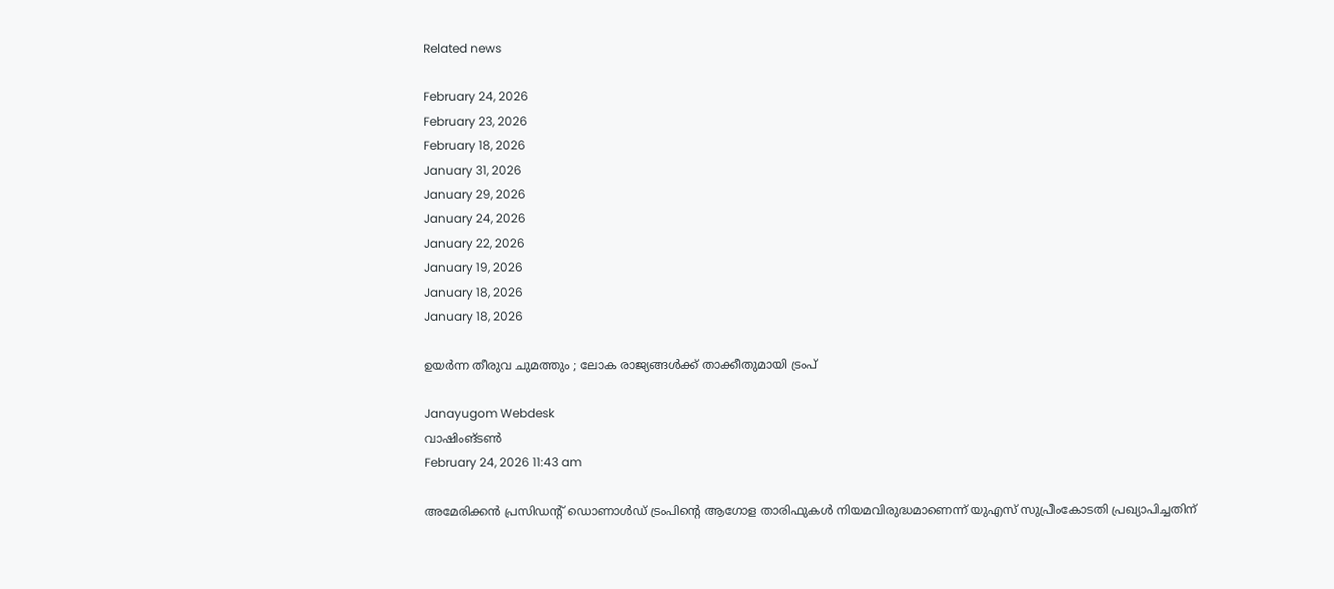Related news

February 24, 2026
February 23, 2026
February 18, 2026
January 31, 2026
January 29, 2026
January 24, 2026
January 22, 2026
January 19, 2026
January 18, 2026
January 18, 2026

ഉയര്‍ന്ന തീരുവ ചുമത്തും ; ലോക രാജ്യങ്ങള്‍ക്ക് താക്കീതുമായി ട്രംപ്

Janayugom Webdesk
വാഷിംങ്ടണ്‍
February 24, 2026 11:43 am

അമേരിക്കന്‍ പ്രസിഡന്റ് ഡൊണാള്‍ഡ് ട്രംപിന്റെ ആഗോള താരിഫുകള്‍ നിയമവിരുദ്ധമാണെന്ന് യുഎസ് സുപ്രീംകോടതി പ്രഖ്യാപിച്ചതിന്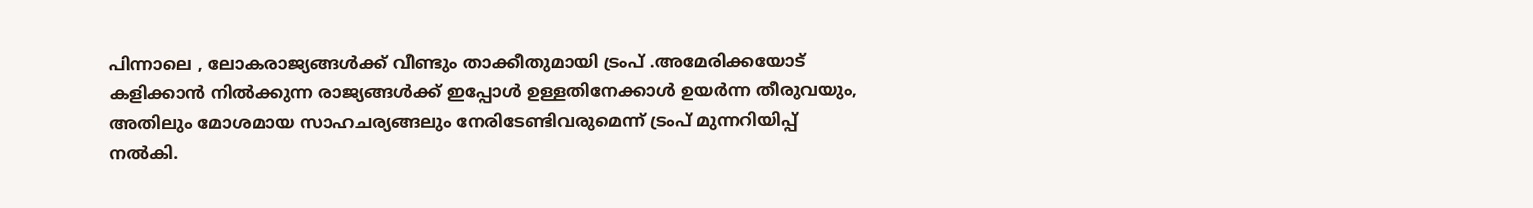പിന്നാലെ , ലോകരാജ്യങ്ങള്‍ക്ക് വീണ്ടും താക്കീതുമായി ട്രംപ് .അമേരിക്കയോട് കളിക്കാന്‍ നില്‍ക്കുന്ന രാജ്യങ്ങള്‍ക്ക് ഇപ്പോള്‍ ഉള്ളതിനേക്കാള്‍ ഉയര്‍ന്ന തീരുവയും, അതിലും മോശമായ സാഹചര്യങ്ങലും നേരിടേണ്ടിവരുമെന്ന് ട്രംപ് മുന്നറിയിപ്പ് നല്‍കി.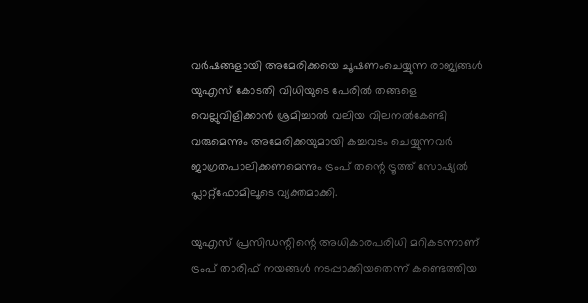വർഷങ്ങളായി അമേരിക്കയെ ചൂഷണംചെയ്യുന്ന രാജ്യങ്ങൾ യുഎസ് കോടതി വിധിയുടെ പേരിൽ തങ്ങളെ വെല്ലുവിളിക്കാൻ ശ്രമിച്ചാൽ വലിയ വിലനൽകേണ്ടി വരുമെന്നും അമേരിക്കയുമായി കച്ചവടം ചെയ്യുന്നവർ ജാഗ്രതപാലിക്കണമെന്നും ട്രംപ് തന്റെ ട്രൂത്ത് സോഷ്യൽ പ്ലാറ്റ്‌ഫോമിലൂടെ വ്യക്തമാക്കി.

യുഎസ് പ്രസിഡന്റിന്റെ അധികാരപരിധി മറികടന്നാണ് ട്രംപ് താരിഫ് നയങ്ങൾ നടപ്പാക്കിയതെന്ന് കണ്ടെത്തിയ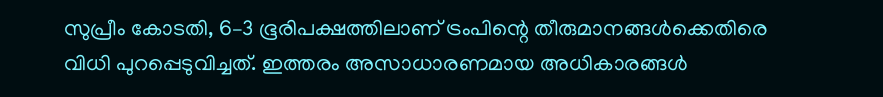സുപ്രീം കോടതി, 6–3 ഭൂരിപക്ഷത്തിലാണ് ട്രംപിന്റെ തീരുമാനങ്ങൾക്കെതിരെ വിധി പുറപ്പെടുവിച്ചത്. ഇത്തരം അസാധാരണമായ അധികാരങ്ങൾ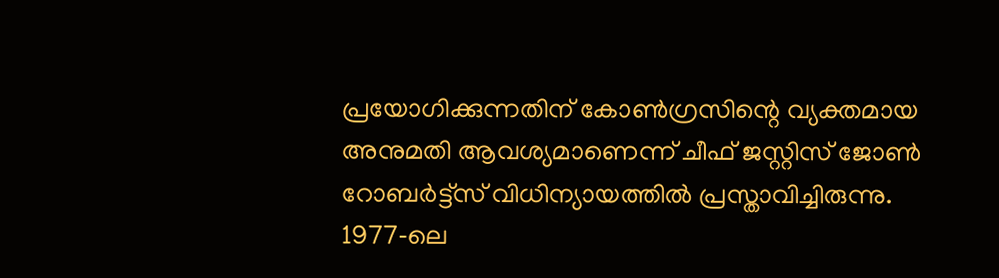പ്രയോഗിക്കുന്നതിന് കോൺഗ്രസിന്റെ വ്യക്തമായ അനുമതി ആവശ്യമാണെന്ന് ചീഫ് ജസ്റ്റിസ് ജോൺ റോബർട്ട്‌സ് വിധിന്യായത്തിൽ പ്രസ്താവിച്ചിരുന്നു. 1977‑ലെ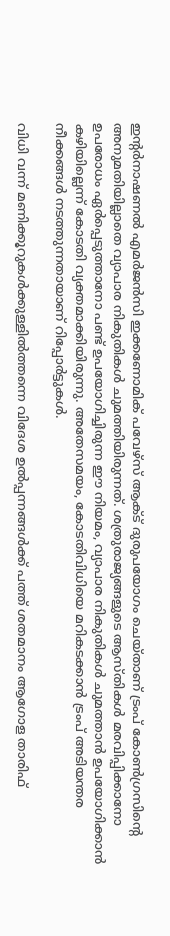ഇന്റർനാഷണൽ എമർജൻസി ഇക്കണോമിക് പവേഴ്‌സ് ആക്ട് ദുരുപയോഗം ചെയ്താണ് ട്രംപ് കോൺഗ്രസിന്റെ അനുമതിയില്ലാതെ വ്യാപാര നികുതികൾ ചുമത്തിയിരുന്നത്. ശത്രുരാജ്യങ്ങളുടെ ആസ്തികൾ മരവിപ്പിക്കാനോ ഉപരോധം ഏർപ്പെടുത്താനോ പണ്ട് ഉപയോഗിച്ചിരുന്ന ഈ നിയമം, വ്യാപാര നികുതികൾ ചുമത്താൻ ഉപയോഗിക്കാൻ കഴിയില്ലെന്ന് കോടതി വ്യക്തമാക്കിയിരുന്നു. അതേസമയം, കോടതിവിധിയെ മറികടക്കാൻ ട്രംപ് അടിയന്തര നീക്കങ്ങൾ നടത്തുന്നതായാണ് റിപ്പോർട്ടുകൾ.

വിധി വന്ന് മണിക്കൂറുകൾക്കുള്ളിൽത്തന്നെ വിദേശ ഉൽപ്പന്നങ്ങൾക്ക് പത്ത് ശതമാനം ആഗോള താരിഫ്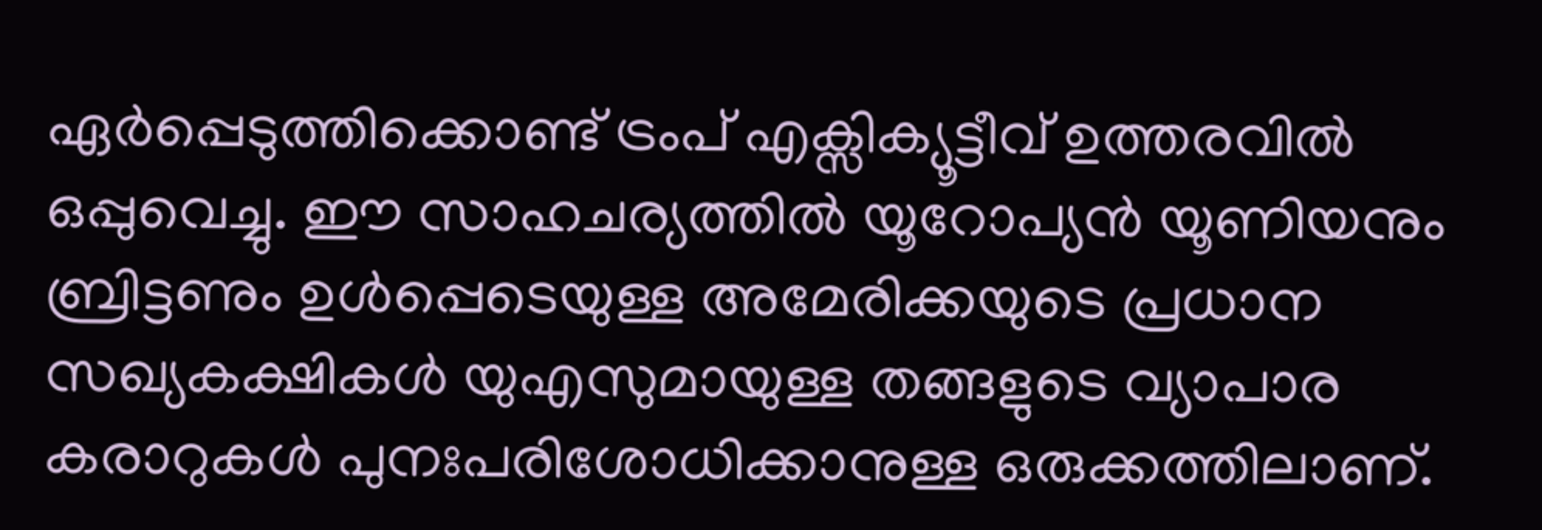ഏർപ്പെടുത്തിക്കൊണ്ട് ട്രംപ് എക്സിക്യൂട്ടീവ് ഉത്തരവിൽ ഒപ്പുവെച്ചു. ഈ സാഹചര്യത്തിൽ യൂറോപ്യൻ യൂണിയനും ബ്രിട്ടണും ഉൾപ്പെടെയുള്ള അമേരിക്കയുടെ പ്രധാന സഖ്യകക്ഷികൾ യുഎസുമായുള്ള തങ്ങളുടെ വ്യാപാര കരാറുകൾ പുനഃപരിശോധിക്കാനുള്ള ഒരുക്കത്തിലാണ്.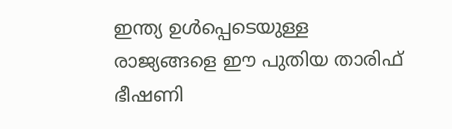ഇന്ത്യ ഉൾപ്പെടെയുള്ള രാജ്യങ്ങളെ ഈ പുതിയ താരിഫ് ഭീഷണി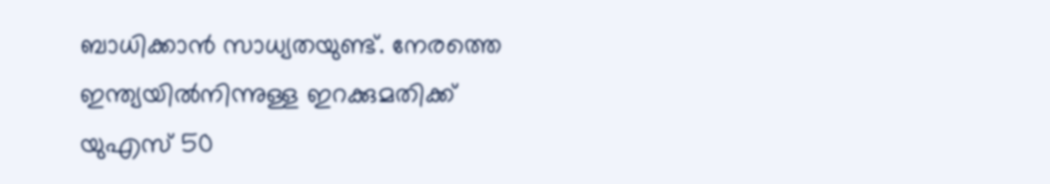ബാധിക്കാൻ സാധ്യതയുണ്ട്. നേരത്തെ ഇന്ത്യയിൽനിന്നുള്ള ഇറക്കുമതിക്ക് യുഎസ് 50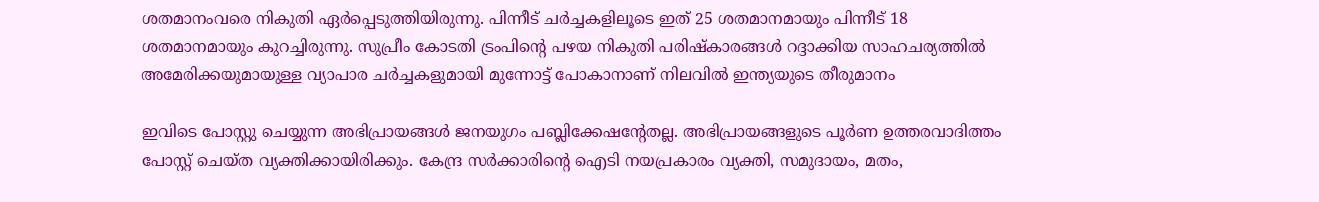ശതമാനംവരെ നികുതി ഏർപ്പെടുത്തിയിരുന്നു. പിന്നീട് ചർച്ചകളിലൂടെ ഇത് 25 ശതമാനമായും പിന്നീട് 18 ശതമാനമായും കുറച്ചിരുന്നു. സുപ്രീം കോടതി ട്രംപിന്റെ പഴയ നികുതി പരിഷ്‌കാരങ്ങൾ റദ്ദാക്കിയ സാഹചര്യത്തിൽ അമേരിക്കയുമായുള്ള വ്യാപാര ചർച്ചകളുമായി മുന്നോട്ട് പോകാനാണ് നിലവിൽ ഇന്ത്യയുടെ തീരുമാനം

ഇവിടെ പോസ്റ്റു ചെയ്യുന്ന അഭിപ്രായങ്ങള്‍ ജനയുഗം പബ്ലിക്കേഷന്റേതല്ല. അഭിപ്രായങ്ങളുടെ പൂര്‍ണ ഉത്തരവാദിത്തം പോസ്റ്റ് ചെയ്ത വ്യക്തിക്കായിരിക്കും. കേന്ദ്ര സര്‍ക്കാരിന്റെ ഐടി നയപ്രകാരം വ്യക്തി, സമുദായം, മതം,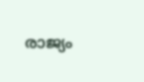രാജ്യം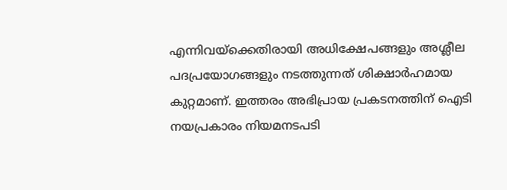എന്നിവയ്‌ക്കെതിരായി അധിക്ഷേപങ്ങളും അശ്ലീല പദപ്രയോഗങ്ങളും നടത്തുന്നത് ശിക്ഷാര്‍ഹമായ കുറ്റമാണ്. ഇത്തരം അഭിപ്രായ പ്രകടനത്തിന് ഐടി നയപ്രകാരം നിയമനടപടി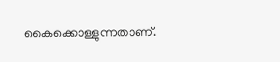കൈക്കൊള്ളുന്നതാണ്.